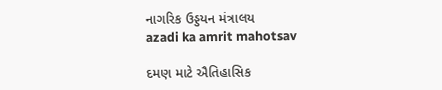નાગરિક ઉડ્ડયન મંત્રાલય
azadi ka amrit mahotsav

દમણ માટે ઐતિહાસિક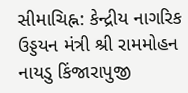સીમાચિહ્ન: કેન્દ્રીય નાગરિક ઉડ્ડયન મંત્રી શ્રી રામમોહન નાયડુ કિંજારાપુજી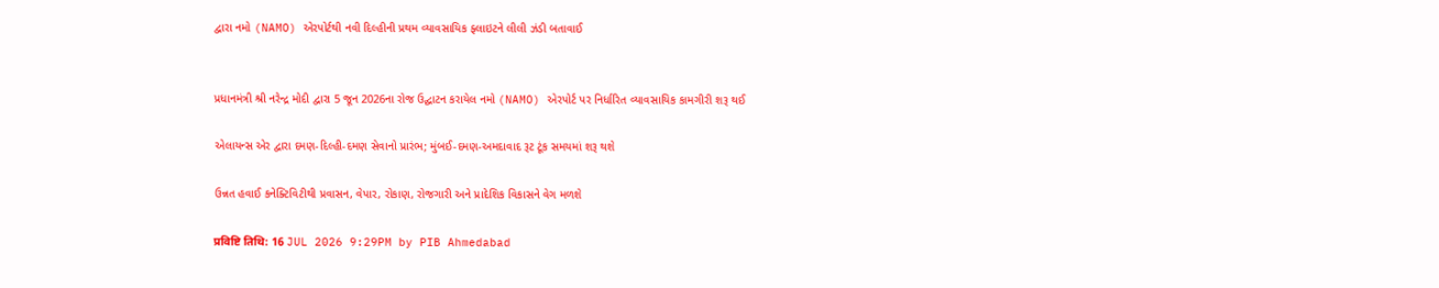દ્વારા નમો (NAMO) એરપોર્ટથી નવી દિલ્હીની પ્રથમ વ્યાવસાયિક ફ્લાઇટને લીલી ઝંડી બતાવાઈ


પ્રધાનમંત્રી શ્રી નરેન્દ્ર મોદી દ્વારા 5 જૂન 2026ના રોજ ઉદ્ઘાટન કરાયેલ નમો (NAMO) એરપોર્ટ પર નિર્ધારિત વ્યાવસાયિક કામગીરી શરૂ થઈ

એલાયન્સ એર દ્વારા દમણ-દિલ્હી-દમણ સેવાનો પ્રારંભ; મુંબઈ-દમણ-અમદાવાદ રૂટ ટૂંક સમયમાં શરૂ થશે

ઉન્નત હવાઈ કનેક્ટિવિટીથી પ્રવાસન, વેપાર, રોકાણ, રોજગારી અને પ્રાદેશિક વિકાસને વેગ મળશે

प्रविष्टि तिथि: 16 JUL 2026 9:29PM by PIB Ahmedabad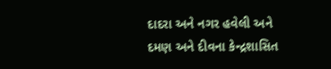દાદરા અને નગર હવેલી અને દમણ અને દીવના કેન્દ્રશાસિત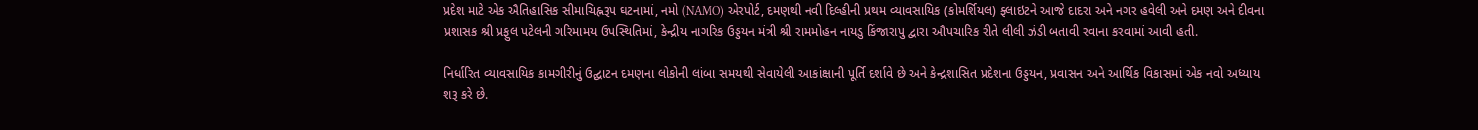પ્રદેશ માટે એક ઐતિહાસિક સીમાચિહ્નરૂપ ઘટનામાં, નમો (NAMO) એરપોર્ટ, દમણથી નવી દિલ્હીની પ્રથમ વ્યાવસાયિક (કોમર્શિયલ) ફ્લાઇટને આજે દાદરા અને નગર હવેલી અને દમણ અને દીવના પ્રશાસક શ્રી પ્રફુલ પટેલની ગરિમામય ઉપસ્થિતિમાં, કેન્દ્રીય નાગરિક ઉડ્ડયન મંત્રી શ્રી રામમોહન નાયડુ કિંજારાપુ દ્વારા ઔપચારિક રીતે લીલી ઝંડી બતાવી રવાના કરવામાં આવી હતી.

નિર્ધારિત વ્યાવસાયિક કામગીરીનું ઉદ્ઘાટન દમણના લોકોની લાંબા સમયથી સેવાયેલી આકાંક્ષાની પૂર્તિ દર્શાવે છે અને કેન્દ્રશાસિત પ્રદેશના ઉડ્ડયન, પ્રવાસન અને આર્થિક વિકાસમાં એક નવો અધ્યાય શરૂ કરે છે.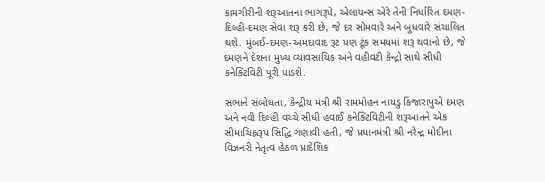કામગીરીની શરૂઆતના ભાગરૂપે, એલાયન્સ એરે તેની નિર્ધારિત દમણ-દિલ્હી-દમણ સેવા શરૂ કરી છે, જે દર સોમવારે અને બુધવારે સંચાલિત થશે. મુંબઈ-દમણ-અમદાવાદ રૂટ પણ ટૂંક સમયમાં શરૂ થવાનો છે, જે દમણને દેશના મુખ્ય વ્યાવસાયિક અને વહીવટી કેન્દ્રો સાથે સીધી કનેક્ટિવિટી પૂરી પાડશે.

સભાને સંબોધતા, કેન્દ્રીય મંત્રી શ્રી રામમોહન નાયડુ કિંજારાપુએ દમણ અને નવી દિલ્હી વચ્ચે સીધી હવાઈ કનેક્ટિવિટીની શરૂઆતને એક સીમાચિહ્નરૂપ સિદ્ધિ ગણાવી હતી, જે પ્રધાનમંત્રી શ્રી નરેન્દ્ર મોદીના વિઝનરી નેતૃત્વ હેઠળ પ્રાદેશિક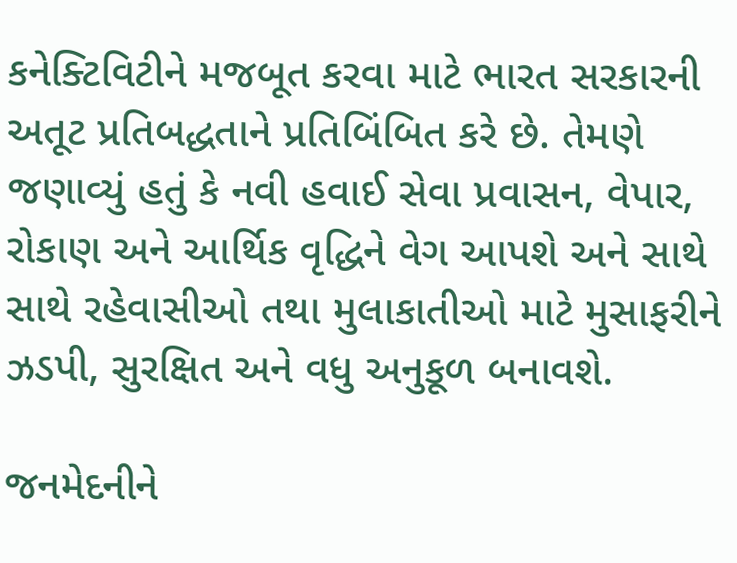કનેક્ટિવિટીને મજબૂત કરવા માટે ભારત સરકારની અતૂટ પ્રતિબદ્ધતાને પ્રતિબિંબિત કરે છે. તેમણે જણાવ્યું હતું કે નવી હવાઈ સેવા પ્રવાસન, વેપાર, રોકાણ અને આર્થિક વૃદ્ધિને વેગ આપશે અને સાથે સાથે રહેવાસીઓ તથા મુલાકાતીઓ માટે મુસાફરીને ઝડપી, સુરક્ષિત અને વધુ અનુકૂળ બનાવશે.

જનમેદનીને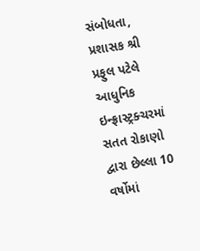સંબોધતા, પ્રશાસક શ્રી પ્રફુલ પટેલે આધુનિક ઇન્ફ્રાસ્ટ્રક્ચરમાં સતત રોકાણો દ્વારા છેલ્લા 10 વર્ષોમાં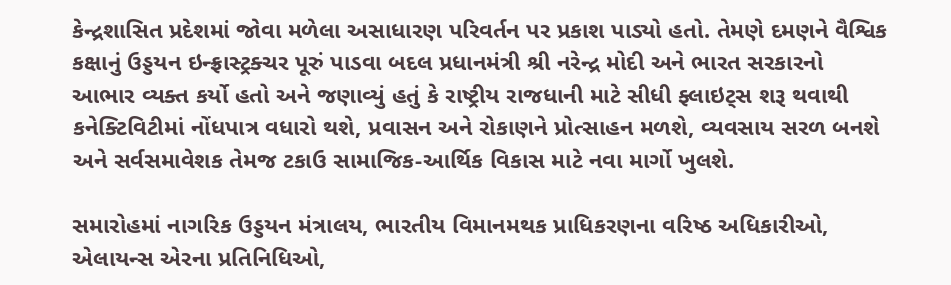કેન્દ્રશાસિત પ્રદેશમાં જોવા મળેલા અસાધારણ પરિવર્તન પર પ્રકાશ પાડ્યો હતો. તેમણે દમણને વૈશ્વિક કક્ષાનું ઉડ્ડયન ઇન્ફ્રાસ્ટ્રક્ચર પૂરું પાડવા બદલ પ્રધાનમંત્રી શ્રી નરેન્દ્ર મોદી અને ભારત સરકારનો આભાર વ્યક્ત કર્યો હતો અને જણાવ્યું હતું કે રાષ્ટ્રીય રાજધાની માટે સીધી ફ્લાઇટ્સ શરૂ થવાથી કનેક્ટિવિટીમાં નોંધપાત્ર વધારો થશે, પ્રવાસન અને રોકાણને પ્રોત્સાહન મળશે, વ્યવસાય સરળ બનશે અને સર્વસમાવેશક તેમજ ટકાઉ સામાજિક-આર્થિક વિકાસ માટે નવા માર્ગો ખુલશે.

સમારોહમાં નાગરિક ઉડ્ડયન મંત્રાલય, ભારતીય વિમાનમથક પ્રાધિકરણના વરિષ્ઠ અધિકારીઓ, એલાયન્સ એરના પ્રતિનિધિઓ,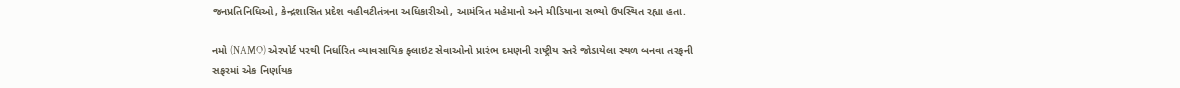જનપ્રતિનિધિઓ, કેન્દ્રશાસિત પ્રદેશ વહીવટીતંત્રના અધિકારીઓ, આમંત્રિત મહેમાનો અને મીડિયાના સભ્યો ઉપસ્થિત રહ્યા હતા.

નમો (NAMO) એરપોર્ટ પરથી નિર્ધારિત વ્યાવસાયિક ફ્લાઇટ સેવાઓનો પ્રારંભ દમણની રાષ્ટ્રીય સ્તરે જોડાયેલા સ્થળ બનવા તરફની સફરમાં એક નિર્ણાયક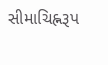સીમાચિહ્નરૂપ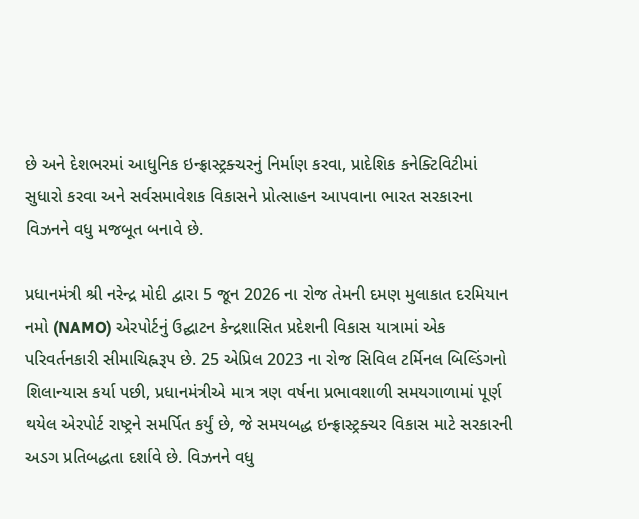છે અને દેશભરમાં આધુનિક ઇન્ફ્રાસ્ટ્રક્ચરનું નિર્માણ કરવા, પ્રાદેશિક કનેક્ટિવિટીમાં સુધારો કરવા અને સર્વસમાવેશક વિકાસને પ્રોત્સાહન આપવાના ભારત સરકારના વિઝનને વધુ મજબૂત બનાવે છે.

પ્રધાનમંત્રી શ્રી નરેન્દ્ર મોદી દ્વારા 5 જૂન 2026 ના રોજ તેમની દમણ મુલાકાત દરમિયાન નમો (NAMO) એરપોર્ટનું ઉદ્ઘાટન કેન્દ્રશાસિત પ્રદેશની વિકાસ યાત્રામાં એક પરિવર્તનકારી સીમાચિહ્નરૂપ છે. 25 એપ્રિલ 2023 ના રોજ સિવિલ ટર્મિનલ બિલ્ડિંગનો શિલાન્યાસ કર્યા પછી, પ્રધાનમંત્રીએ માત્ર ત્રણ વર્ષના પ્રભાવશાળી સમયગાળામાં પૂર્ણ થયેલ એરપોર્ટ રાષ્ટ્રને સમર્પિત કર્યું છે, જે સમયબદ્ધ ઇન્ફ્રાસ્ટ્રક્ચર વિકાસ માટે સરકારની અડગ પ્રતિબદ્ધતા દર્શાવે છે. વિઝનને વધુ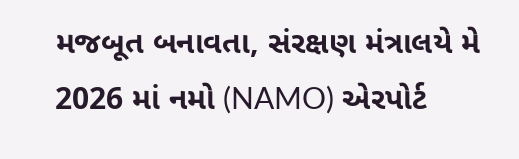મજબૂત બનાવતા, સંરક્ષણ મંત્રાલયે મે 2026 માં નમો (NAMO) એરપોર્ટ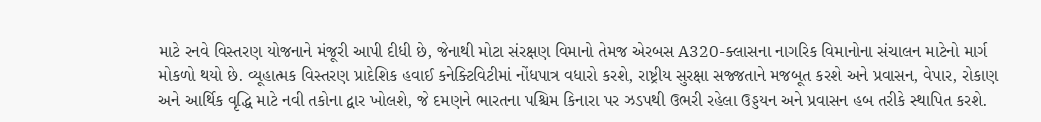માટે રનવે વિસ્તરણ યોજનાને મંજૂરી આપી દીધી છે, જેનાથી મોટા સંરક્ષણ વિમાનો તેમજ એરબસ A320-ક્લાસના નાગરિક વિમાનોના સંચાલન માટેનો માર્ગ મોકળો થયો છે. વ્યૂહાત્મક વિસ્તરણ પ્રાદેશિક હવાઈ કનેક્ટિવિટીમાં નોંધપાત્ર વધારો કરશે, રાષ્ટ્રીય સુરક્ષા સજ્જતાને મજબૂત કરશે અને પ્રવાસન, વેપાર, રોકાણ અને આર્થિક વૃદ્ધિ માટે નવી તકોના દ્વાર ખોલશે, જે દમણને ભારતના પશ્ચિમ કિનારા પર ઝડપથી ઉભરી રહેલા ઉડ્ડયન અને પ્રવાસન હબ તરીકે સ્થાપિત કરશે.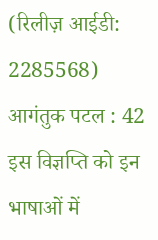(रिलीज़ आईडी: 2285568) आगंतुक पटल : 42
इस विज्ञप्ति को इन भाषाओं में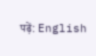पढ़ें: English